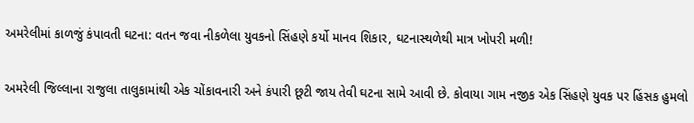અમરેલીમાં કાળજું કંપાવતી ઘટના: વતન જવા નીકળેલા યુવકનો સિંહણે કર્યો માનવ શિકાર, ઘટનાસ્થળેથી માત્ર ખોપરી મળી!

અમરેલી જિલ્લાના રાજુલા તાલુકામાંથી એક ચોંકાવનારી અને કંપારી છૂટી જાય તેવી ઘટના સામે આવી છે. કોવાયા ગામ નજીક એક સિંહણે યુવક પર હિંસક હુમલો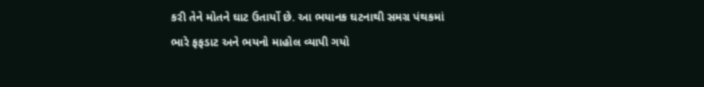કરી તેને મોતને ઘાટ ઉતાર્યો છે. આ ભયાનક ઘટનાથી સમગ્ર પંથકમાં ભારે ફફડાટ અને ભયનો માહોલ વ્યાપી ગયો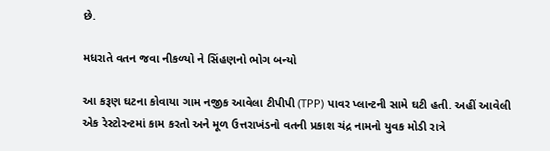છે.

મધરાતે વતન જવા નીકળ્યો ને સિંહણનો ભોગ બન્યો

આ કરૂણ ઘટના કોવાયા ગામ નજીક આવેલા ટીપીપી (TPP) પાવર પ્લાન્ટની સામે ઘટી હતી. અહીં આવેલી એક રેસ્ટોરન્ટમાં કામ કરતો અને મૂળ ઉત્તરાખંડનો વતની પ્રકાશ ચંદ્ર નામનો યુવક મોડી રાત્રે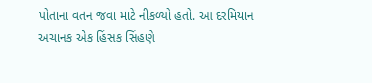પોતાના વતન જવા માટે નીકળ્યો હતો. આ દરમિયાન અચાનક એક હિંસક સિંહણે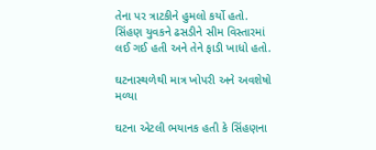તેના પર ત્રાટકીને હુમલો કર્યો હતો. સિંહણ યુવકને ઢસડીને સીમ વિસ્તારમાં લઈ ગઈ હતી અને તેને ફાડી ખાધો હતો.

ઘટનાસ્થળેથી માત્ર ખોપરી અને અવશેષો મળ્યા

ઘટના એટલી ભયાનક હતી કે સિંહણના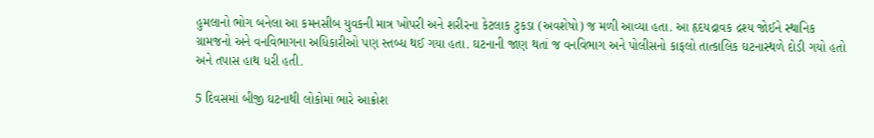હુમલાનો ભોગ બનેલા આ કમનસીબ યુવકની માત્ર ખોપરી અને શરીરના કેટલાક ટુકડા (અવશેષો) જ મળી આવ્યા હતા. આ હૃદયદ્રાવક દ્રશ્ય જોઈને સ્થાનિક ગ્રામજનો અને વનવિભાગના અધિકારીઓ પણ સ્તબ્ધ થઈ ગયા હતા. ઘટનાની જાણ થતાં જ વનવિભાગ અને પોલીસનો કાફલો તાત્કાલિક ઘટનાસ્થળે દોડી ગયો હતો અને તપાસ હાથ ધરી હતી.

5 દિવસમાં બીજી ઘટનાથી લોકોમાં ભારે આક્રોશ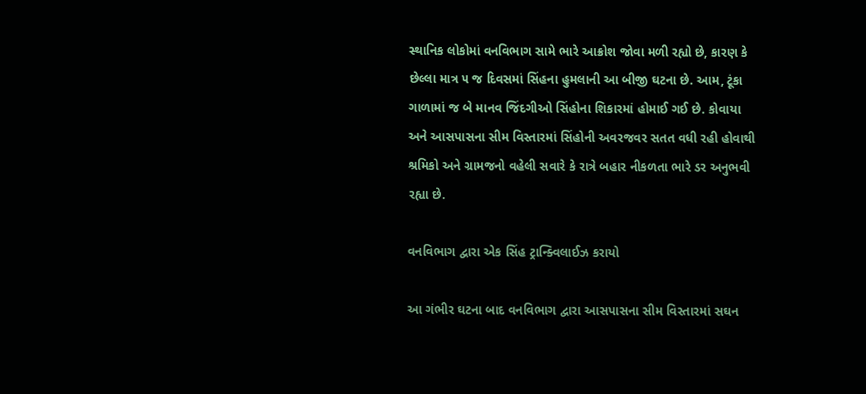સ્થાનિક લોકોમાં વનવિભાગ સામે ભારે આક્રોશ જોવા મળી રહ્યો છે, કારણ કે છેલ્લા માત્ર ૫ જ દિવસમાં સિંહના હુમલાની આ બીજી ઘટના છે. આમ, ટૂંકા ગાળામાં જ બે માનવ જિંદગીઓ સિંહોના શિકારમાં હોમાઈ ગઈ છે. કોવાયા અને આસપાસના સીમ વિસ્તારમાં સિંહોની અવરજવર સતત વધી રહી હોવાથી શ્રમિકો અને ગ્રામજનો વહેલી સવારે કે રાત્રે બહાર નીકળતા ભારે ડર અનુભવી રહ્યા છે.

વનવિભાગ દ્વારા એક સિંહ ટ્રાન્ક્વિલાઈઝ કરાયો

આ ગંભીર ઘટના બાદ વનવિભાગ દ્વારા આસપાસના સીમ વિસ્તારમાં સઘન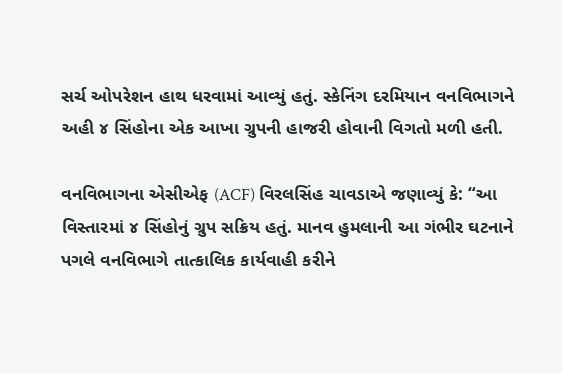સર્ચ ઓપરેશન હાથ ધરવામાં આવ્યું હતું. સ્કેનિંગ દરમિયાન વનવિભાગને અહી ૪ સિંહોના એક આખા ગ્રુપની હાજરી હોવાની વિગતો મળી હતી.

વનવિભાગના એસીએફ (ACF) વિરલસિંહ ચાવડાએ જણાવ્યું કે: “આ વિસ્તારમાં ૪ સિંહોનું ગ્રુપ સક્રિય હતું. માનવ હુમલાની આ ગંભીર ઘટનાને પગલે વનવિભાગે તાત્કાલિક કાર્યવાહી કરીને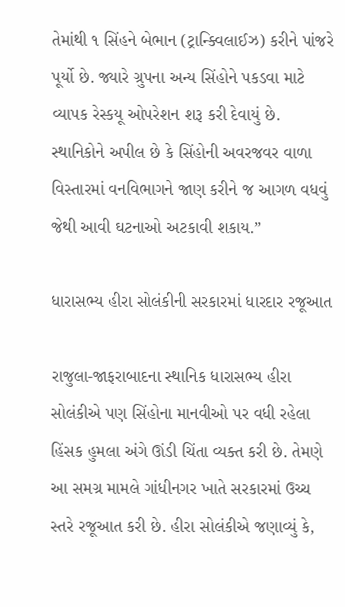તેમાંથી ૧ સિંહને બેભાન (ટ્રાન્ક્વિલાઈઝ) કરીને પાંજરે પૂર્યો છે. જ્યારે ગ્રુપના અન્ય સિંહોને પકડવા માટે વ્યાપક રેસ્કયૂ ઓપરેશન શરૂ કરી દેવાયું છે. સ્થાનિકોને અપીલ છે કે સિંહોની અવરજવર વાળા વિસ્તારમાં વનવિભાગને જાણ કરીને જ આગળ વધવું જેથી આવી ઘટનાઓ અટકાવી શકાય.”

ધારાસભ્ય હીરા સોલંકીની સરકારમાં ધારદાર રજૂઆત

રાજુલા-જાફરાબાદના સ્થાનિક ધારાસભ્ય હીરા સોલંકીએ પણ સિંહોના માનવીઓ પર વધી રહેલા હિંસક હુમલા અંગે ઊંડી ચિંતા વ્યક્ત કરી છે. તેમણે આ સમગ્ર મામલે ગાંધીનગર ખાતે સરકારમાં ઉચ્ચ સ્તરે રજૂઆત કરી છે. હીરા સોલંકીએ જણાવ્યું કે,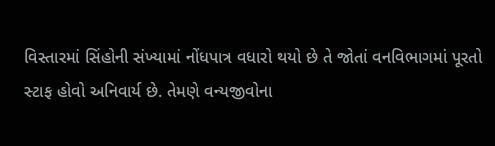વિસ્તારમાં સિંહોની સંખ્યામાં નોંધપાત્ર વધારો થયો છે તે જોતાં વનવિભાગમાં પૂરતો સ્ટાફ હોવો અનિવાર્ય છે. તેમણે વન્યજીવોના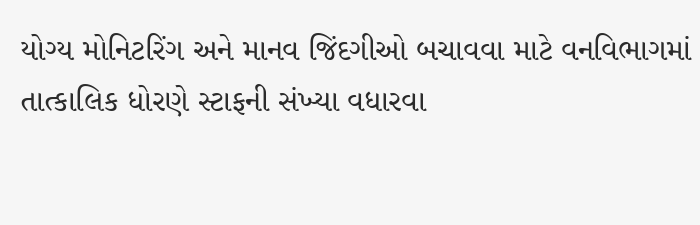યોગ્ય મોનિટરિંગ અને માનવ જિંદગીઓ બચાવવા માટે વનવિભાગમાં તાત્કાલિક ધોરણે સ્ટાફની સંખ્યા વધારવા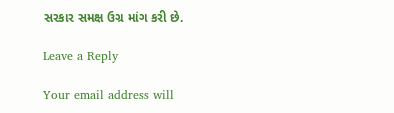સરકાર સમક્ષ ઉગ્ર માંગ કરી છે.

Leave a Reply

Your email address will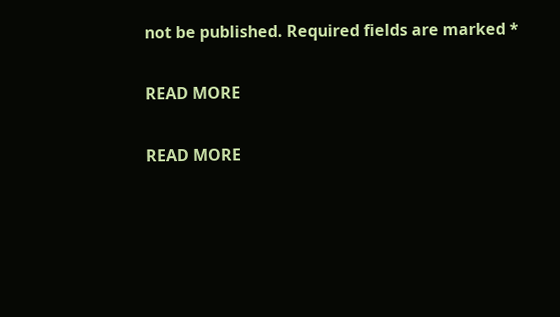not be published. Required fields are marked *

READ MORE

READ MORE